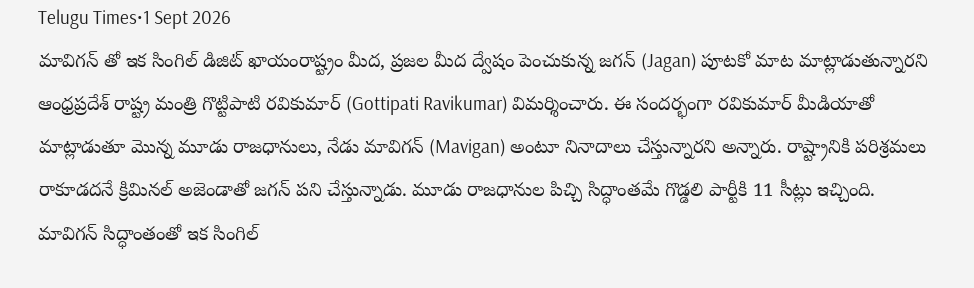Telugu Times•1 Sept 2026
మావిగన్ తో ఇక సింగిల్ డిజిట్ ఖాయంరాష్ట్రం మీద, ప్రజల మీద ద్వేషం పెంచుకున్న జగన్ (Jagan) పూటకో మాట మాట్లాడుతున్నారని ఆంధ్రప్రదేశ్ రాష్ట్ర మంత్రి గొట్టిపాటి రవికుమార్ (Gottipati Ravikumar) విమర్శించారు. ఈ సందర్భంగా రవికుమార్ మీడియాతో మాట్లాడుతూ మొన్న మూడు రాజధానులు, నేడు మావిగన్ (Mavigan) అంటూ నినాదాలు చేస్తున్నారని అన్నారు. రాష్ట్రానికి పరిశ్రమలు రాకూడదనే క్రిమినల్ అజెండాతో జగన్ పని చేస్తున్నాడు. మూడు రాజధానుల పిచ్చి సిద్ధాంతమే గొడ్డలి పార్టీకి 11 సీట్లు ఇచ్చింది. మావిగన్ సిద్ధాంతంతో ఇక సింగిల్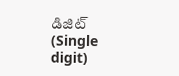డిజిట్ (Single digit)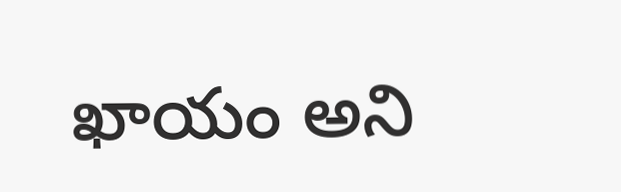ఖాయం అని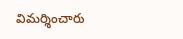విమర్శించారు